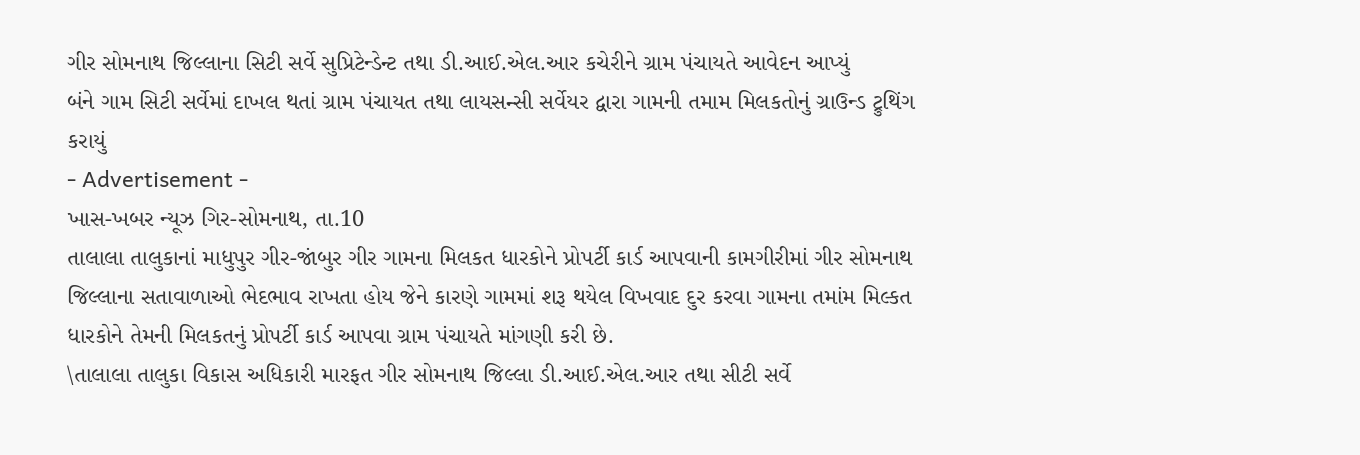ગીર સોમનાથ જિલ્લાના સિટી સર્વે સુપ્રિટેન્ડેન્ટ તથા ડી.આઈ.એલ.આર કચેરીને ગ્રામ પંચાયતે આવેદન આપ્યું
બંને ગામ સિટી સર્વેમાં દાખલ થતાં ગ્રામ પંચાયત તથા લાયસન્સી સર્વેયર દ્વારા ગામની તમામ મિલકતોનું ગ્રાઉન્ડ ટ્રુથિંગ કરાયું
- Advertisement -
ખાસ-ખબર ન્યૂઝ ગિર-સોમનાથ, તા.10
તાલાલા તાલુકાનાં માધુપુર ગીર-જાંબુર ગીર ગામના મિલકત ધારકોને પ્રોપર્ટી કાર્ડ આપવાની કામગીરીમાં ગીર સોમનાથ જિલ્લાના સતાવાળાઓ ભેદભાવ રાખતા હોય જેને કારણે ગામમાં શરૂ થયેલ વિખવાદ દુર કરવા ગામના તમાંમ મિલ્કત ધારકોને તેમની મિલકતનું પ્રોપર્ટી કાર્ડ આપવા ગ્રામ પંચાયતે માંગણી કરી છે.
\તાલાલા તાલુકા વિકાસ અધિકારી મારફત ગીર સોમનાથ જિલ્લા ડી.આઈ.એલ.આર તથા સીટી સર્વે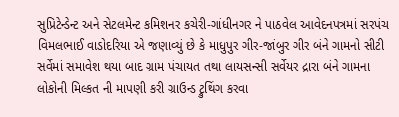સુપ્રિટેન્ડેન્ટ અને સેટલમેન્ટ કમિશનર કચેરી-ગાંધીનગર ને પાઠવેલ આવેદનપત્રમાં સરપંચ વિમલભાઈ વાડોદરિયા એ જણાવ્યું છે કે માધુપુર ગીર-જાંબુર ગીર બંને ગામનો સીટી સર્વેમાં સમાવેશ થયા બાદ ગ્રામ પંચાયત તથા લાયસન્સી સર્વેયર દ્રારા બંને ગામના લોકોની મિલ્કત ની માપણી કરી ગ્રાઉન્ડ ટ્રુથિંગ કરવા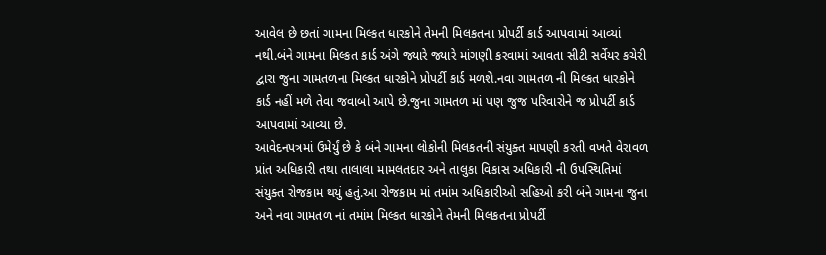આવેલ છે છતાં ગામના મિલ્કત ધારકોને તેમની મિલકતના પ્રોપર્ટી કાર્ડ આપવામાં આવ્યાં નથી.બંને ગામના મિલ્કત કાર્ડ અંગે જ્યારે જ્યારે માંગણી કરવામાં આવતા સીટી સર્વેયર કચેરી દ્વારા જુના ગામતળના મિલ્કત ધારકોને પ્રોપર્ટી કાર્ડ મળશે.નવા ગામતળ ની મિલ્કત ધારકોને કાર્ડ નહીં મળે તેવા જવાબો આપે છે.જુના ગામતળ માં પણ જુજ પરિવારોને જ પ્રોપર્ટી કાર્ડ આપવામાં આવ્યા છે.
આવેદનપત્રમાં ઉમેર્યું છે કે બંને ગામના લોકોની મિલકતની સંયુક્ત માપણી કરતી વખતે વેરાવળ પ્રાંત અધિકારી તથા તાલાલા મામલતદાર અને તાલુકા વિકાસ અધિકારી ની ઉપસ્થિતિમાં સંયુક્ત રોજકામ થયું હતું.આ રોજકામ માં તમાંમ અધિકારીઓ સહિઓ કરી બંને ગામના જુના અને નવા ગામતળ નાં તમાંમ મિલ્કત ધારકોને તેમની મિલકતના પ્રોપર્ટી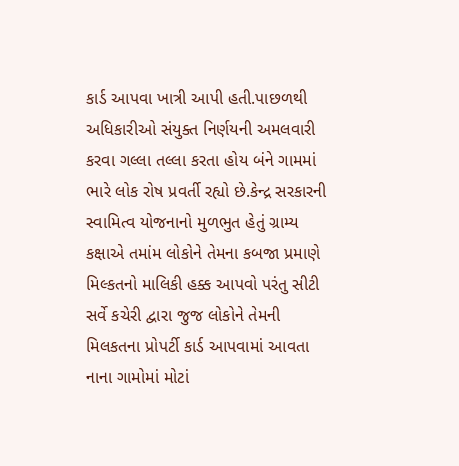કાર્ડ આપવા ખાત્રી આપી હતી.પાછળથી અધિકારીઓ સંયુક્ત નિર્ણયની અમલવારી કરવા ગલ્લા તલ્લા કરતા હોય બંને ગામમાં ભારે લોક રોષ પ્રવર્તી રહ્યો છે.કેન્દ્ર સરકારની સ્વામિત્વ યોજનાનો મુળભુત હેતું ગ્રામ્ય કક્ષાએ તમાંમ લોકોને તેમના કબજા પ્રમાણે મિલ્કતનો માલિકી હક્ક આપવો પરંતુ સીટી સર્વે કચેરી દ્વારા જુજ લોકોને તેમની મિલકતના પ્રોપર્ટી કાર્ડ આપવામાં આવતા નાના ગામોમાં મોટાં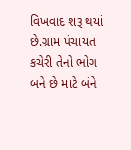વિખવાદ શરૂ થયાં છે.ગ્રામ પંચાયત કચેરી તેનો ભોગ બને છે માટે બંને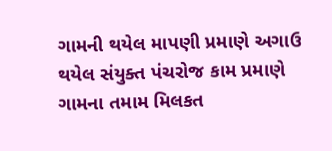ગામની થયેલ માપણી પ્રમાણે અગાઉ થયેલ સંયુક્ત પંચરોજ કામ પ્રમાણે ગામના તમામ મિલકત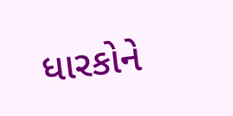ધારકોને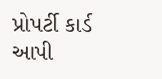પ્રોપર્ટી કાર્ડ આપી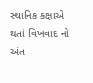સ્થાનિક કક્ષાએ થતાં વિખવાદ નો અંત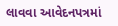લાવવા આવેદનપત્રમાં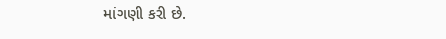માંગણી કરી છે.